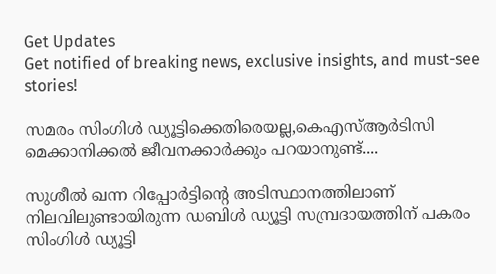Get Updates
Get notified of breaking news, exclusive insights, and must-see stories!

സമരം സിംഗിള്‍ ഡ്യൂട്ടിക്കെതിരെയല്ല,കെഎസ്ആര്‍ടിസി മെക്കാനിക്കല്‍ ജീവനക്കാര്‍ക്കും പറയാനുണ്ട്....

സുശീല്‍ ഖന്ന റിപ്പോര്‍ട്ടിന്റെ അടിസ്ഥാനത്തിലാണ് നിലവിലുണ്ടായിരുന്ന ഡബിള്‍ ഡ്യൂട്ടി സമ്പ്രദായത്തിന് പകരം സിംഗിള്‍ ഡ്യൂട്ടി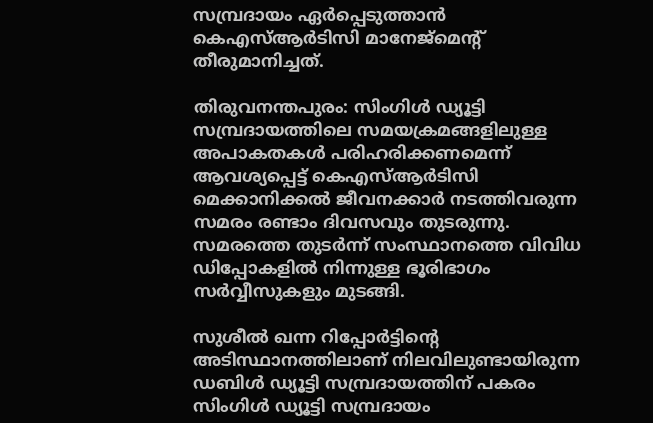സമ്പ്രദായം ഏര്‍പ്പെടുത്താന്‍ കെഎസ്ആര്‍ടിസി മാനേജ്‌മെന്റ് തീരുമാനിച്ചത്.

തിരുവനന്തപുരം: സിംഗിള്‍ ഡ്യൂട്ടി സമ്പ്രദായത്തിലെ സമയക്രമങ്ങളിലുള്ള അപാകതകള്‍ പരിഹരിക്കണമെന്ന് ആവശ്യപ്പെട്ട് കെഎസ്ആര്‍ടിസി മെക്കാനിക്കല്‍ ജീവനക്കാര്‍ നടത്തിവരുന്ന സമരം രണ്ടാം ദിവസവും തുടരുന്നു. സമരത്തെ തുടര്‍ന്ന് സംസ്ഥാനത്തെ വിവിധ ഡിപ്പോകളില്‍ നിന്നുള്ള ഭൂരിഭാഗം സര്‍വ്വീസുകളും മുടങ്ങി.

സുശീല്‍ ഖന്ന റിപ്പോര്‍ട്ടിന്റെ അടിസ്ഥാനത്തിലാണ് നിലവിലുണ്ടായിരുന്ന ഡബിള്‍ ഡ്യൂട്ടി സമ്പ്രദായത്തിന് പകരം സിംഗിള്‍ ഡ്യൂട്ടി സമ്പ്രദായം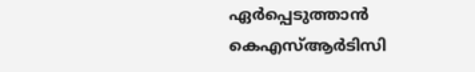ഏര്‍പ്പെടുത്താന്‍ കെഎസ്ആര്‍ടിസി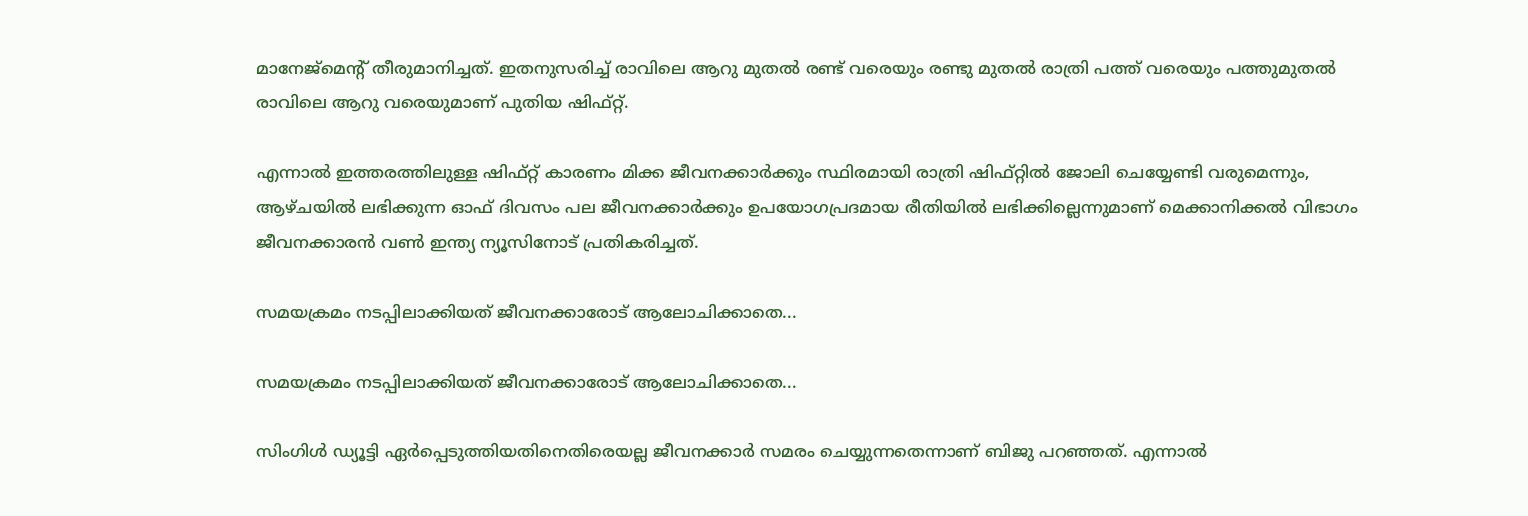മാനേജ്‌മെന്റ് തീരുമാനിച്ചത്. ഇതനുസരിച്ച് രാവിലെ ആറു മുതല്‍ രണ്ട് വരെയും രണ്ടു മുതല്‍ രാത്രി പത്ത് വരെയും പത്തുമുതല്‍ രാവിലെ ആറു വരെയുമാണ് പുതിയ ഷിഫ്റ്റ്.

എന്നാല്‍ ഇത്തരത്തിലുള്ള ഷിഫ്റ്റ് കാരണം മിക്ക ജീവനക്കാര്‍ക്കും സ്ഥിരമായി രാത്രി ഷിഫ്റ്റില്‍ ജോലി ചെയ്യേണ്ടി വരുമെന്നും, ആഴ്ചയില്‍ ലഭിക്കുന്ന ഓഫ് ദിവസം പല ജീവനക്കാര്‍ക്കും ഉപയോഗപ്രദമായ രീതിയില്‍ ലഭിക്കില്ലെന്നുമാണ് മെക്കാനിക്കല്‍ വിഭാഗം ജീവനക്കാരന്‍ വണ്‍ ഇന്ത്യ ന്യൂസിനോട് പ്രതികരിച്ചത്.

സമയക്രമം നടപ്പിലാക്കിയത് ജീവനക്കാരോട് ആലോചിക്കാതെ...

സമയക്രമം നടപ്പിലാക്കിയത് ജീവനക്കാരോട് ആലോചിക്കാതെ...

സിംഗിള്‍ ഡ്യൂട്ടി ഏര്‍പ്പെടുത്തിയതിനെതിരെയല്ല ജീവനക്കാര്‍ സമരം ചെയ്യുന്നതെന്നാണ് ബിജു പറഞ്ഞത്. എന്നാല്‍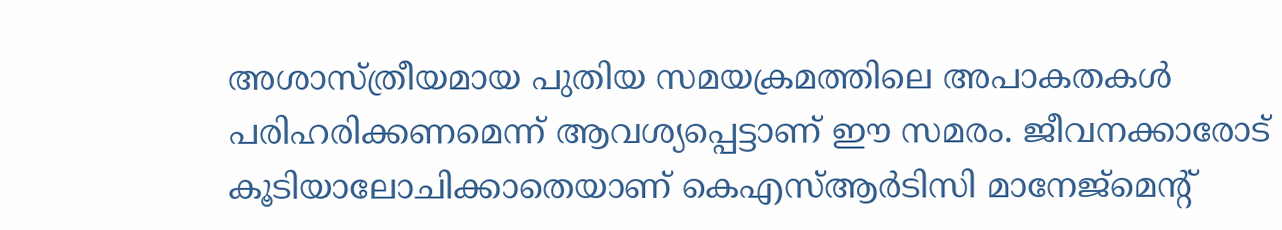അശാസ്ത്രീയമായ പുതിയ സമയക്രമത്തിലെ അപാകതകള്‍ പരിഹരിക്കണമെന്ന് ആവശ്യപ്പെട്ടാണ് ഈ സമരം. ജീവനക്കാരോട് കൂടിയാലോചിക്കാതെയാണ് കെഎസ്ആര്‍ടിസി മാനേജ്‌മെന്റ്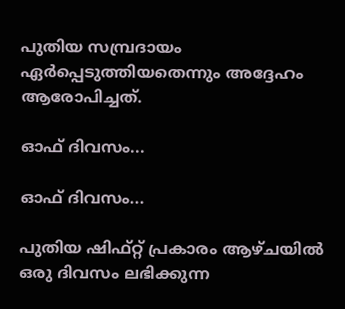പുതിയ സമ്പ്രദായം ഏര്‍പ്പെടുത്തിയതെന്നും അദ്ദേഹം ആരോപിച്ചത്.

ഓഫ് ദിവസം...

ഓഫ് ദിവസം...

പുതിയ ഷിഫ്റ്റ് പ്രകാരം ആഴ്ചയില്‍ ഒരു ദിവസം ലഭിക്കുന്ന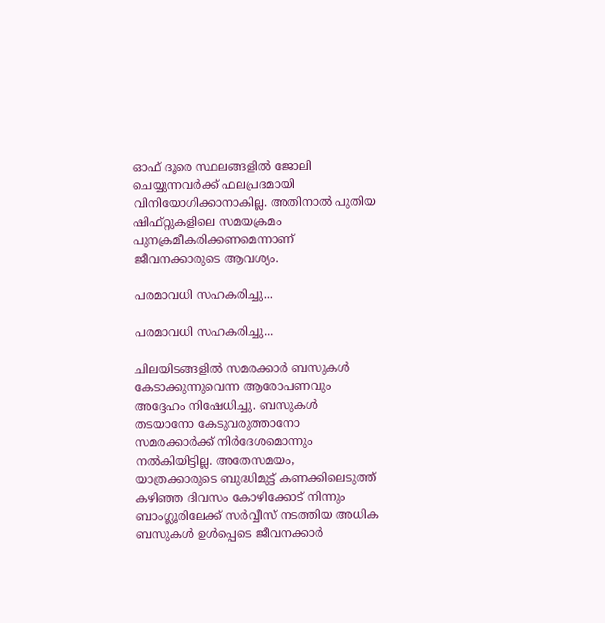ഓഫ് ദൂരെ സ്ഥലങ്ങളില്‍ ജോലി ചെയ്യുന്നവര്‍ക്ക് ഫലപ്രദമായി വിനിയോഗിക്കാനാകില്ല. അതിനാല്‍ പുതിയ ഷിഫ്റ്റുകളിലെ സമയക്രമം പുനക്രമീകരിക്കണമെന്നാണ് ജീവനക്കാരുടെ ആവശ്യം.

പരമാവധി സഹകരിച്ചു...

പരമാവധി സഹകരിച്ചു...

ചിലയിടങ്ങളില്‍ സമരക്കാര്‍ ബസുകള്‍ കേടാക്കുന്നുവെന്ന ആരോപണവും അദ്ദേഹം നിഷേധിച്ചു. ബസുകള്‍ തടയാനോ കേടുവരുത്താനോ സമരക്കാര്‍ക്ക് നിര്‍ദേശമൊന്നും നല്‍കിയിട്ടില്ല. അതേസമയം, യാത്രക്കാരുടെ ബുദ്ധിമുട്ട് കണക്കിലെടുത്ത് കഴിഞ്ഞ ദിവസം കോഴിക്കോട് നിന്നും ബാംഗ്ലൂരിലേക്ക് സര്‍വ്വീസ് നടത്തിയ അധിക ബസുകള്‍ ഉള്‍പ്പെടെ ജീവനക്കാര്‍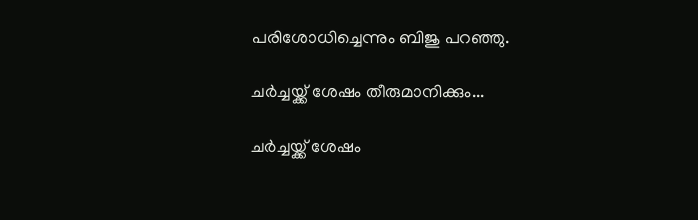പരിശോധിച്ചെന്നും ബിജു പറഞ്ഞു.

ചര്‍ച്ചയ്ക്ക് ശേഷം തീരുമാനിക്കും...

ചര്‍ച്ചയ്ക്ക് ശേഷം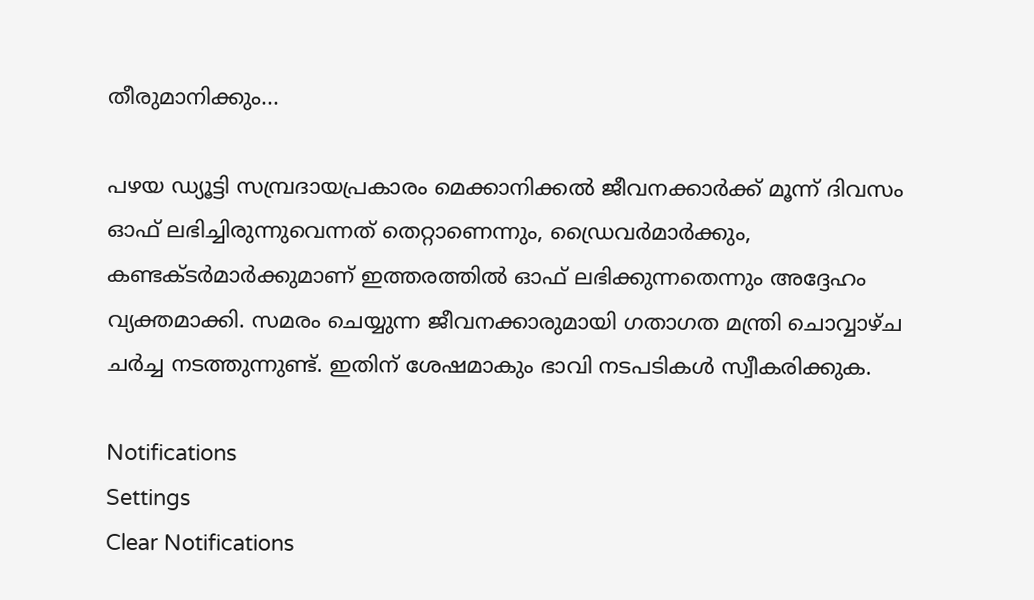തീരുമാനിക്കും...

പഴയ ഡ്യൂട്ടി സമ്പ്രദായപ്രകാരം മെക്കാനിക്കല്‍ ജീവനക്കാര്‍ക്ക് മൂന്ന് ദിവസം ഓഫ് ലഭിച്ചിരുന്നുവെന്നത് തെറ്റാണെന്നും, ഡ്രൈവര്‍മാര്‍ക്കും, കണ്ടക്ടര്‍മാര്‍ക്കുമാണ് ഇത്തരത്തില്‍ ഓഫ് ലഭിക്കുന്നതെന്നും അദ്ദേഹം വ്യക്തമാക്കി. സമരം ചെയ്യുന്ന ജീവനക്കാരുമായി ഗതാഗത മന്ത്രി ചൊവ്വാഴ്ച ചര്‍ച്ച നടത്തുന്നുണ്ട്. ഇതിന് ശേഷമാകും ഭാവി നടപടികള്‍ സ്വീകരിക്കുക.

Notifications
Settings
Clear Notifications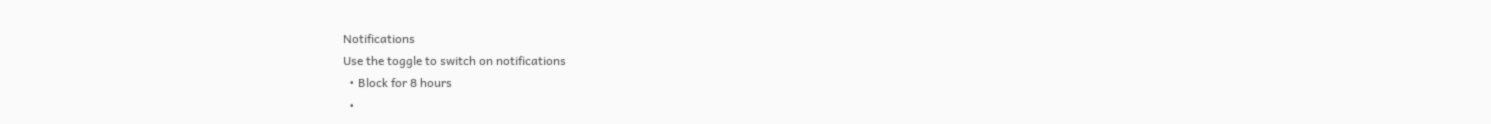Notifications
Use the toggle to switch on notifications
  • Block for 8 hours
  •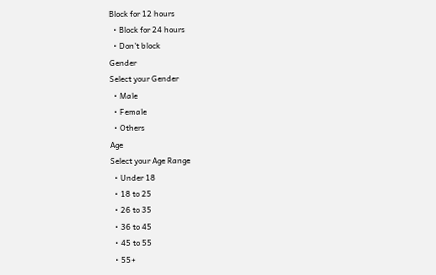Block for 12 hours
  • Block for 24 hours
  • Don't block
Gender
Select your Gender
  • Male
  • Female
  • Others
Age
Select your Age Range
  • Under 18
  • 18 to 25
  • 26 to 35
  • 36 to 45
  • 45 to 55
  • 55+